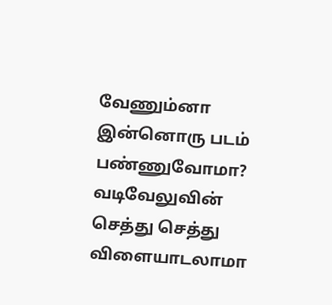வேணும்னா இன்னொரு படம் பண்ணுவோமா? வடிவேலுவின் செத்து செத்து விளையாடலாமா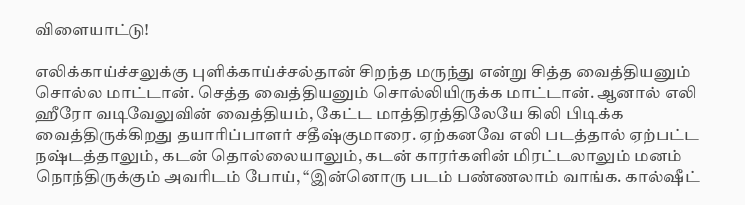விளையாட்டு!

எலிக்காய்ச்சலுக்கு புளிக்காய்ச்சல்தான் சிறந்த மருந்து என்று சித்த வைத்தியனும் சொல்ல மாட்டான். செத்த வைத்தியனும் சொல்லியிருக்க மாட்டான். ஆனால் எலி ஹீரோ வடிவேலுவின் வைத்தியம், கேட்ட மாத்திரத்திலேயே கிலி பிடிக்க வைத்திருக்கிறது தயாரிப்பாளர் சதீஷ்குமாரை. ஏற்கனவே எலி படத்தால் ஏற்பட்ட நஷ்டத்தாலும், கடன் தொல்லையாலும், கடன் காரர்களின் மிரட்டலாலும் மனம் நொந்திருக்கும் அவரிடம் போய், “இன்னொரு படம் பண்ணலாம் வாங்க. கால்ஷீட்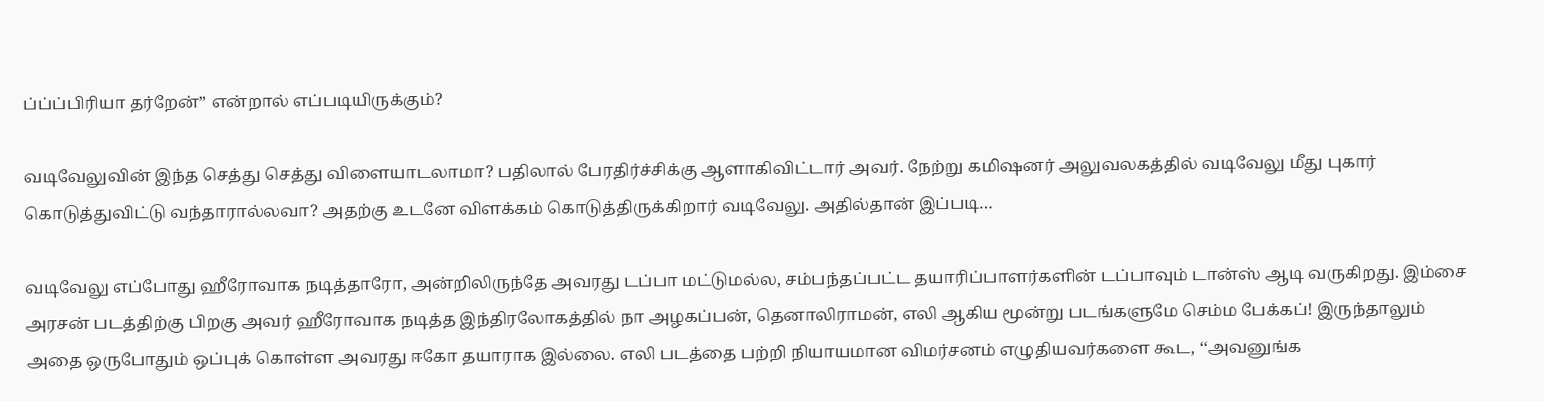ப்ப்ப்பிரியா தர்றேன்” என்றால் எப்படியிருக்கும்?

வடிவேலுவின் இந்த செத்து செத்து விளையாடலாமா? பதிலால் பேரதிர்ச்சிக்கு ஆளாகிவிட்டார் அவர். நேற்று கமிஷனர் அலுவலகத்தில் வடிவேலு மீது புகார் கொடுத்துவிட்டு வந்தாரால்லவா? அதற்கு உடனே விளக்கம் கொடுத்திருக்கிறார் வடிவேலு. அதில்தான் இப்படி…

வடிவேலு எப்போது ஹீரோவாக நடித்தாரோ, அன்றிலிருந்தே அவரது டப்பா மட்டுமல்ல, சம்பந்தப்பட்ட தயாரிப்பாளர்களின் டப்பாவும் டான்ஸ் ஆடி வருகிறது. இம்சை அரசன் படத்திற்கு பிறகு அவர் ஹீரோவாக நடித்த இந்திரலோகத்தில் நா அழகப்பன், தெனாலிராமன், எலி ஆகிய மூன்று படங்களுமே செம்ம பேக்கப்! இருந்தாலும் அதை ஒருபோதும் ஒப்புக் கொள்ள அவரது ஈகோ தயாராக இல்லை. எலி படத்தை பற்றி நியாயமான விமர்சனம் எழுதியவர்களை கூட, ‘‘அவனுங்க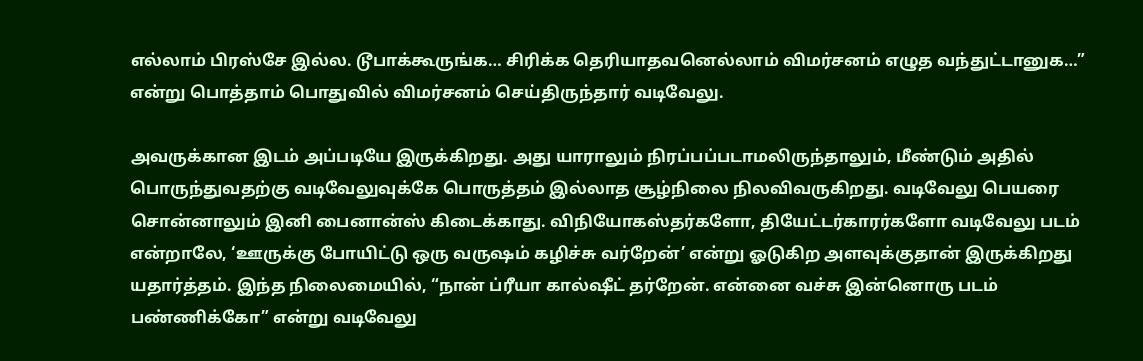எல்லாம் பிரஸ்சே இல்ல. டூபாக்கூருங்க… சிரிக்க தெரியாதவனெல்லாம் விமர்சனம் எழுத வந்துட்டானுக…” என்று பொத்தாம் பொதுவில் விமர்சனம் செய்திருந்தார் வடிவேலு.

அவருக்கான இடம் அப்படியே இருக்கிறது. அது யாராலும் நிரப்பப்படாமலிருந்தாலும், மீண்டும் அதில் பொருந்துவதற்கு வடிவேலுவுக்கே பொருத்தம் இல்லாத சூழ்நிலை நிலவிவருகிறது. வடிவேலு பெயரை சொன்னாலும் இனி பைனான்ஸ் கிடைக்காது. விநியோகஸ்தர்களோ, தியேட்டர்காரர்களோ வடிவேலு படம் என்றாலே, ‘ஊருக்கு போயிட்டு ஒரு வருஷம் கழிச்சு வர்றேன்’ என்று ஓடுகிற அளவுக்குதான் இருக்கிறது யதார்த்தம். இந்த நிலைமையில், “நான் ப்ரீயா கால்ஷீட் தர்றேன். என்னை வச்சு இன்னொரு படம் பண்ணிக்கோ” என்று வடிவேலு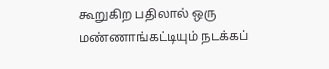கூறுகிற பதிலால் ஒரு மண்ணாங்கட்டியும் நடக்கப்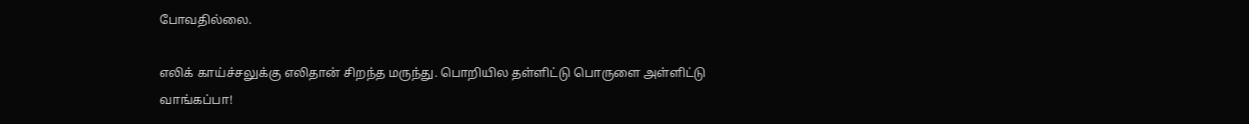போவதில்லை.

எலிக் காய்ச்சலுக்கு எலிதான் சிறந்த மருந்து. பொறியில தள்ளிட்டு பொருளை அள்ளிட்டு வாங்கப்பா!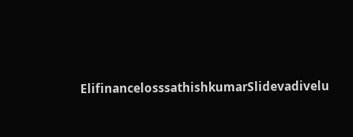ElifinancelosssathishkumarSlidevadivelu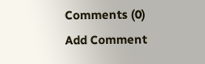Comments (0)
Add Comment